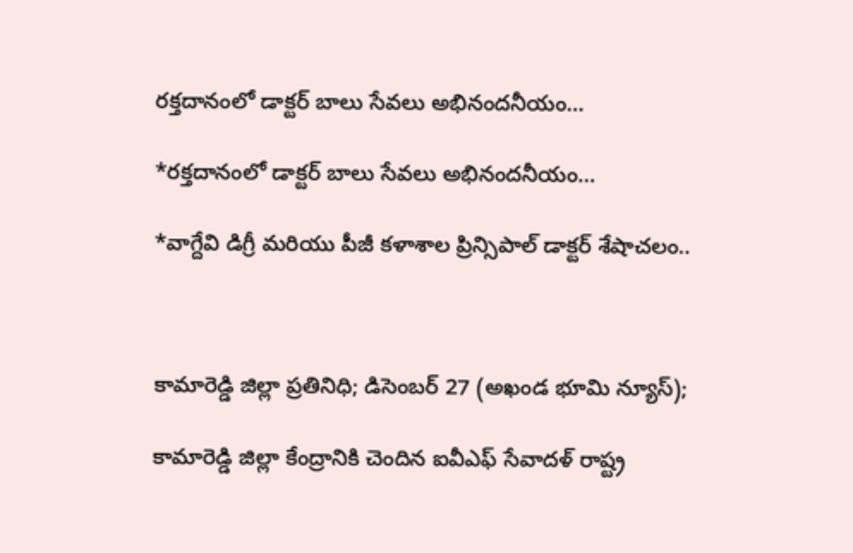రక్తదానంలో డాక్టర్ బాలు సేవలు అభినందనీయం…

*రక్తదానంలో డాక్టర్ బాలు సేవలు అభినందనీయం…

*వాగ్దేవి డిగ్రీ మరియు పీజీ కళాశాల ప్రిన్సిపాల్ డాక్టర్ శేషాచలం..



కామారెడ్డి జిల్లా ప్రతినిధి; డిసెంబర్ 27 (అఖండ భూమి న్యూస్);

కామారెడ్డి జిల్లా కేంద్రానికి చెందిన ఐవీఎఫ్ సేవాదళ్ రాష్ట్ర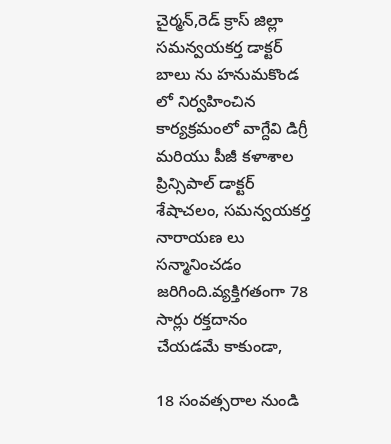చైర్మన్,రెడ్ క్రాస్ జిల్లా సమన్వయకర్త డాక్టర్ బాలు ను హనుమకొండ లో నిర్వహించిన కార్యక్రమంలో వాగ్దేవి డిగ్రీ మరియు పీజీ కళాశాల ప్రిన్సిపాల్ డాక్టర్ శేషాచలం, సమన్వయకర్త నారాయణ లు సన్మానించడం జరిగింది.వ్యక్తిగతంగా 78 సార్లు రక్తదానం చేయడమే కాకుండా,

18 సంవత్సరాల నుండి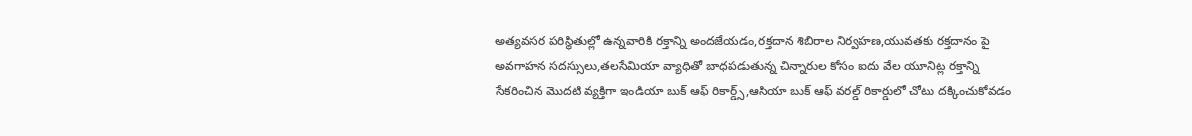అత్యవసర పరిస్థితుల్లో ఉన్నవారికి రక్తాన్ని అందజేయడం,రక్తదాన శిబిరాల నిర్వహణ,యువతకు రక్తదానం పై అవగాహన సదస్సులు,తలసేమియా వ్యాధితో బాధపడుతున్న చిన్నారుల కోసం ఐదు వేల యూనిట్ల రక్తాన్ని సేకరించిన మొదటి వ్యక్తిగా ఇండియా బుక్ ఆఫ్ రికార్డ్స్,ఆసియా బుక్ ఆఫ్ వరల్డ్ రికార్డులో చోటు దక్కించుకోవడం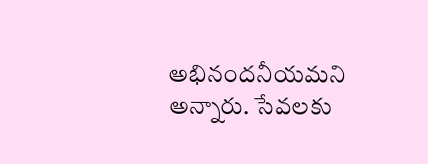అభినందనీయమని అన్నారు. సేవలకు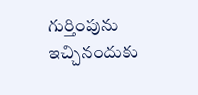గుర్తింపును ఇచ్చినందుకు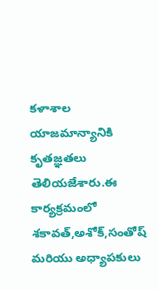కళాశాల యాజమాన్యానికి కృతజ్ఞతలు తెలియజేశారు.ఈ కార్యక్రమంలో శకావత్,అశోక్,సంతోష్ మరియు అధ్యాపకులు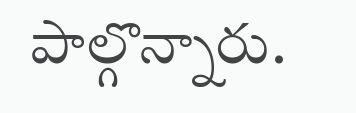పాల్గొన్నారు.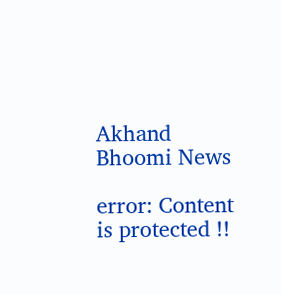Akhand Bhoomi News

error: Content is protected !!